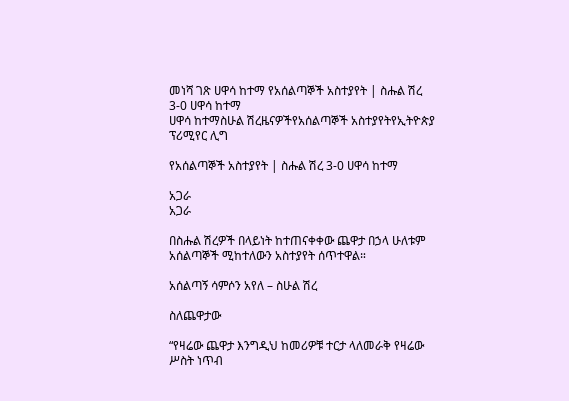መነሻ ገጽ ሀዋሳ ከተማ የአሰልጣኞች አስተያየት | ስሑል ሽረ 3-0 ሀዋሳ ከተማ
ሀዋሳ ከተማስሁል ሽረዜናዎችየአሰልጣኞች አስተያየትየኢትዮጵያ ፕሪሚየር ሊግ

የአሰልጣኞች አስተያየት | ስሑል ሽረ 3-0 ሀዋሳ ከተማ

አጋራ
አጋራ

በስሑል ሽረዎች በላይነት ከተጠናቀቀው ጨዋታ በኃላ ሁለቱም አሰልጣኞች ሚከተለውን አስተያየት ሰጥተዋል።

አሰልጣኝ ሳምሶን አየለ – ስሁል ሽረ

ስለጨዋታው

“የዛሬው ጨዋታ እንግዲህ ከመሪዎቹ ተርታ ላለመራቅ የዛሬው ሥስት ነጥብ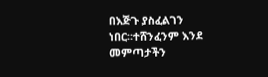በእጅጉ ያስፈልገን ነበር።ተሸንፈንም እንደ መምጣታችን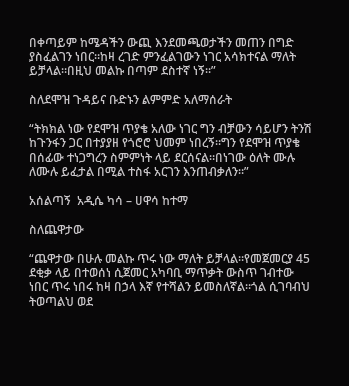በቀጣይም ከሜዳችን ውጪ እንደመጫወታችን መጠን በግድ ያስፈልገን ነበር።ከዛ ረገድ ምንፈልገውን ነገር አሳክተናል ማለት ይቻላል።በዚህ መልኩ በጣም ደስተኛ ነኝ።”

ስለደሞዝ ጉዳይና ቡድኑን ልምምድ አለማሰራት

“ትክክል ነው የደሞዝ ጥያቄ አለው ነገር ግን ብቻውን ሳይሆን ትንሽ ከጉንፋን ጋር በተያያዘ የጎሮሮ ህመም ነበረኝ።ግን የደሞዝ ጥያቄ በሰፊው ተነጋግረን ስምምነት ላይ ደርሰናል።በነገው ዕለት ሙሉ ለሙሉ ይፈታል በሚል ተስፋ አርገን እንጠብቃለን።”

አሰልጣኝ  አዲሴ ካሳ – ሀዋሳ ከተማ

ስለጨዋታው

“ጨዋታው በሁሉ መልኩ ጥሩ ነው ማለት ይቻላል።የመጀመርያ 45 ደቂቃ ላይ በተወሰነ ሲጀመር አካባቢ ማጥቃት ውስጥ ገብተው ነበር ጥሩ ነበሩ ከዛ በኃላ እኛ የተሻልን ይመስለኛል።ጎል ሲገባብህ ትወጣልህ ወደ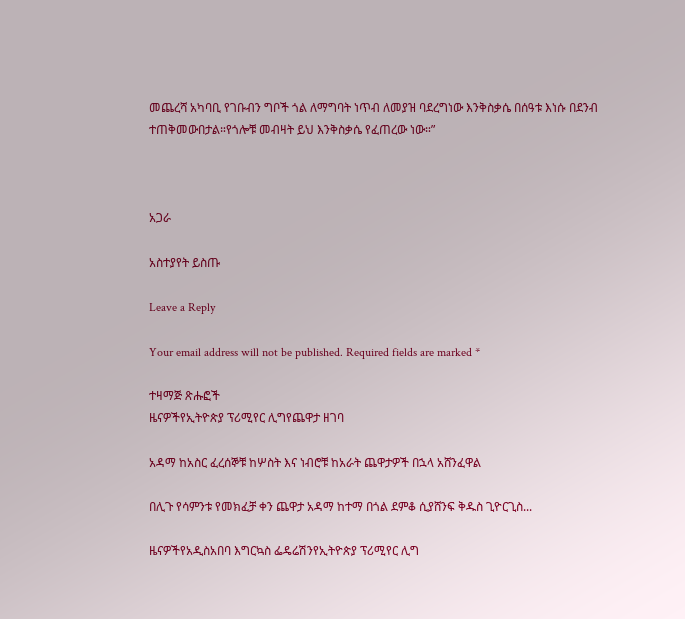መጨረሻ አካባቢ የገቡብን ግቦች ጎል ለማግባት ነጥብ ለመያዝ ባደረግነው እንቅስቃሴ በሰዓቱ እነሱ በደንብ ተጠቅመውበታል።የጎሎቹ መብዛት ይህ እንቅስቃሴ የፈጠረው ነው።”



አጋራ

አስተያየት ይስጡ

Leave a Reply

Your email address will not be published. Required fields are marked *

ተዛማጅ ጽሑፎች
ዜናዎችየኢትዮጵያ ፕሪሚየር ሊግየጨዋታ ዘገባ

አዳማ ከአስር ፈረሰኞቹ ከሦስት እና ነብሮቹ ከአራት ጨዋታዎች በኋላ አሸንፈዋል

በሊጉ የሳምንቱ የመክፈቻ ቀን ጨዋታ አዳማ ከተማ በጎል ደምቆ ሲያሸንፍ ቅዱስ ጊዮርጊስ...

ዜናዎችየአዲስአበባ እግርኳስ ፌዴሬሽንየኢትዮጵያ ፕሪሚየር ሊግ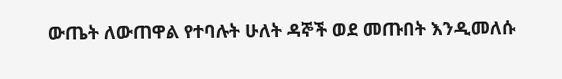ውጤት ለውጠዋል የተባሉት ሁለት ዳኞች ወደ መጡበት እንዲመለሱ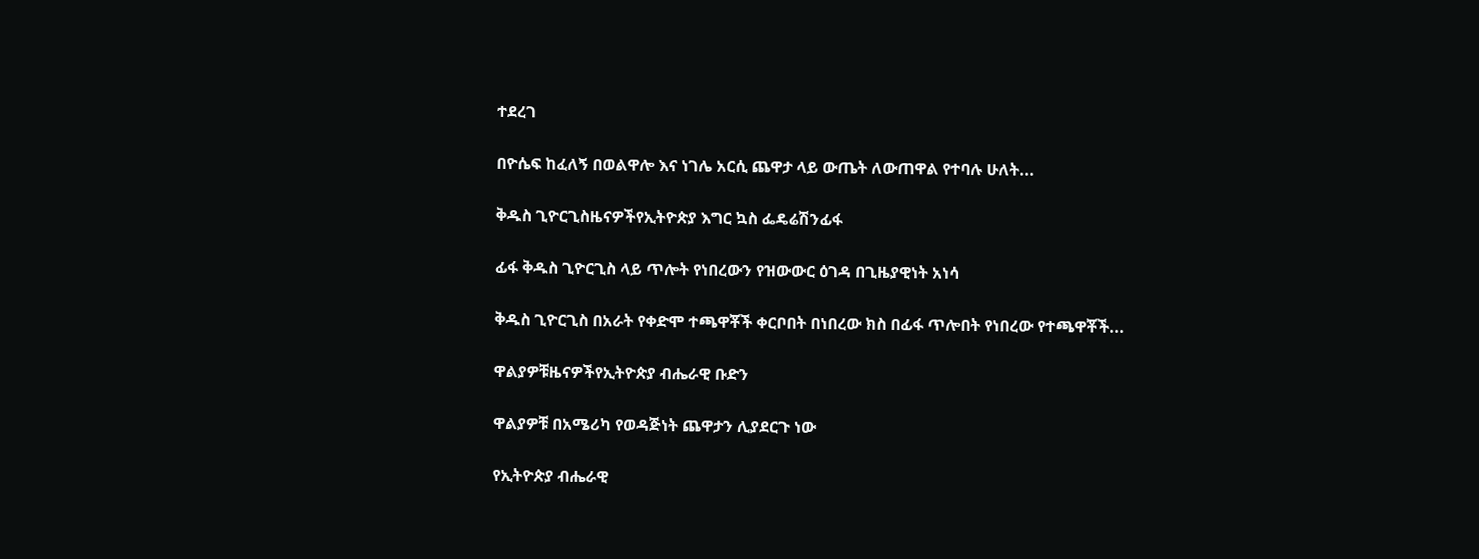ተደረገ

በዮሴፍ ከፈለኝ በወልዋሎ እና ነገሌ አርሲ ጨዋታ ላይ ውጤት ለውጠዋል የተባሉ ሁለት...

ቅዱስ ጊዮርጊስዜናዎችየኢትዮጵያ እግር ኳስ ፌዴሬሽንፊፋ

ፊፋ ቅዱስ ጊዮርጊስ ላይ ጥሎት የነበረውን የዝውውር ዕገዳ በጊዜያዊነት አነሳ

ቅዱስ ጊዮርጊስ በአራት የቀድሞ ተጫዋቾች ቀርቦበት በነበረው ክስ በፊፋ ጥሎበት የነበረው የተጫዋቾች...

ዋልያዎቹዜናዎችየኢትዮጵያ ብሔራዊ ቡድን

ዋልያዎቹ በአሜሪካ የወዳጅነት ጨዋታን ሊያደርጉ ነው

የኢትዮጵያ ብሔራዊ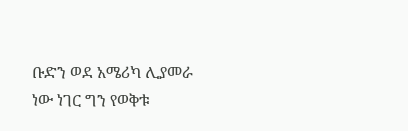ቡድን ወደ አሜሪካ ሊያመራ ነው ነገር ግን የወቅቱ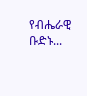የብሔራዊ ቡድኑ...